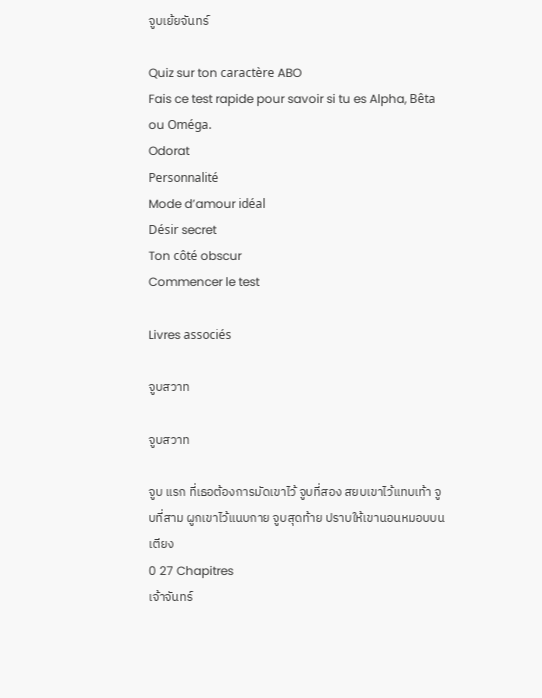จูบเย้ยจันทร์

Quiz sur ton caractère ABO
Fais ce test rapide pour savoir si tu es Alpha, Bêta ou Oméga.
Odorat
Personnalité
Mode d’amour idéal
Désir secret
Ton côté obscur
Commencer le test

Livres associés

จูบสวาท

จูบสวาท

จูบ แรก ที่เธอต้องการมัดเขาไว้ จูบที่สอง สยบเขาไว้แทบเท้า จูบที่สาม ผูกเขาไว้แนบกาย จูบสุดท้าย ปราบให้เขานอนหมอบบนเตียง
0 27 Chapitres
เจ้าจันทร์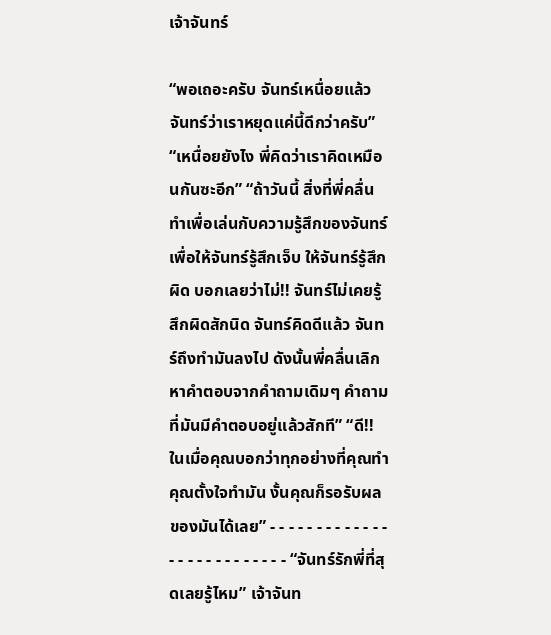เจ้าจันทร์

“พอเถอะครับ จันทร์เหนื่อยแล้ว จันทร์ว่าเราหยุดแค่นี้ดีกว่าครับ” “เหนื่อยยังไง พี่คิดว่าเราคิดเหมือนกันซะอีก” “ถ้าวันนี้ สิ่งที่พี่คลื่นทำเพื่อเล่นกับความรู้สึกของจันทร์ เพื่อให้จันทร์รู้สึกเจ็บ ให้จันทร์รู้สึกผิด บอกเลยว่าไม่!! จันทร์ไม่เคยรู้สึกผิดสักนิด จันทร์คิดดีแล้ว จันทร์ถึงทำมันลงไป ดังนั้นพี่คลื่นเลิกหาคำตอบจากคำถามเดิมๆ คำถามที่มันมีคำตอบอยู่แล้วสักที” “ดี!! ในเมื่อคุณบอกว่าทุกอย่างที่คุณทำ คุณตั้งใจทำมัน งั้นคุณก็รอรับผลของมันได้เลย” - - - - - - - - - - - - - - - - - - - - - - - - - - “จันทร์รักพี่ที่สุดเลยรู้ไหม” เจ้าจันท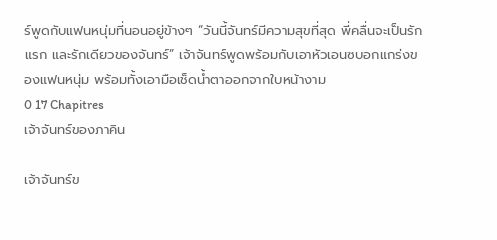ร์พูดกับแฟนหนุ่มที่นอนอยู่ข้างๆ “วันนี้จันทร์มีความสุขที่สุด พี่คลื่นจะเป็นรักแรก และรักเดียวของจันทร์” เจ้าจันทร์พูดพร้อมกับเอาหัวเอนซบอกแกร่งของแฟนหนุ่ม พร้อมทั้งเอามือเช็ดน้ำตาออกจากใบหน้างาม
0 17 Chapitres
เจ้าจันทร์ของภาคิน

เจ้าจันทร์ข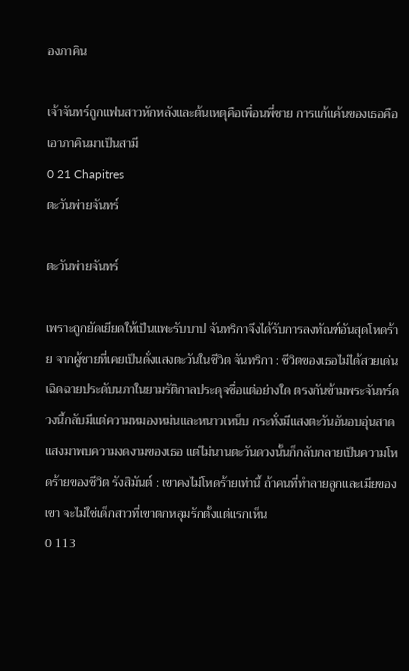องภาคิน

เจ้าจันทร์ถูกแฟนสาวหักหลังและต้นเหตุคือเพื่อนพี่ชาย การแก้แค้นของเธอคือเอาภาคินมาเป็นสามี
0 21 Chapitres
ตะวันพ่ายจันทร์

ตะวันพ่ายจันทร์

เพราะถูกยัดเยียดให้เป็นแพะรับบาป จันทริกาจึงได้รับการลงทัณฑ์อันสุดโหดร้าย จากผู้ชายที่เคยเป็นดั่งแสงตะวันในชีวิต จันทริกา : ชีวิตของเธอไม่ได้สวยเด่นเฉิดฉายประดับนภาในยามรัติกาลประดุจชื่อแต่อย่างใด ตรงกันข้ามพระจันทร์ดวงนี้กลับมีแต่ความหมองหม่นและหนาวเหน็บ กระทั่งมีแสงตะวันอันอบอุ่นสาดแสงมาพบความงดงามของเธอ แต่ไม่นานตะวันดวงนั้นก็กลับกลายเป็นความโหดร้ายของชีวิต รังสิมันต์ : เขาคงไม่โหดร้ายเท่านี้ ถ้าคนที่ทำลายลูกและเมียของเขา จะไม่ใช่เด็กสาวที่เขาตกหลุมรักตั้งแต่แรกเห็น
0 113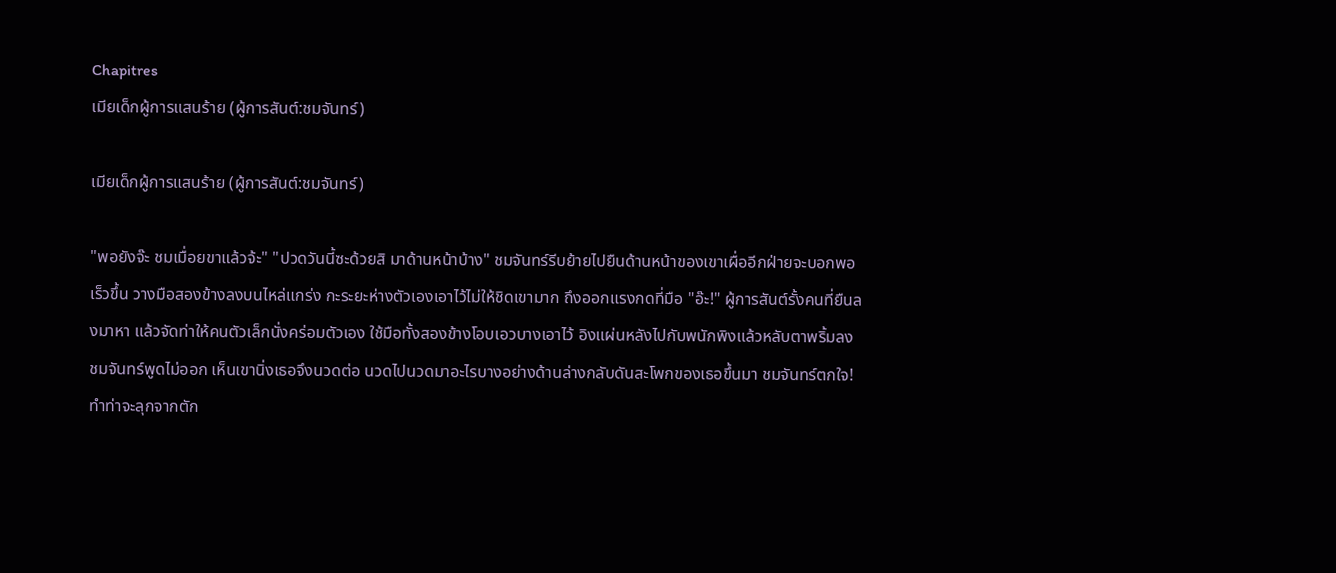Chapitres
เมียเด็กผู้การแสนร้าย (ผู้การสันต์:ชมจันทร์)

เมียเด็กผู้การแสนร้าย (ผู้การสันต์:ชมจันทร์)

"พอยังจ๊ะ ชมเมื่อยขาแล้วจ้ะ" "ปวดวันนี้ซะด้วยสิ มาด้านหน้าบ้าง" ชมจันทร์รีบย้ายไปยืนด้านหน้าของเขาเผื่ออีกฝ่ายจะบอกพอเร็วขึ้น วางมือสองข้างลงบนไหล่แกร่ง กะระยะห่างตัวเองเอาไว้ไม่ให้ชิดเขามาก ถึงออกแรงกดที่มือ "อ๊ะ!" ผู้การสันต์รั้งคนที่ยืนลงมาหา แล้วจัดท่าให้คนตัวเล็กนั่งคร่อมตัวเอง ใช้มือทั้งสองข้างโอบเอวบางเอาไว้ อิงแผ่นหลังไปกับพนักพิงแล้วหลับตาพริ้มลง ชมจันทร์พูดไม่ออก เห็นเขานิ่งเธอจึงนวดต่อ นวดไปนวดมาอะไรบางอย่างด้านล่างกลับดันสะโพกของเธอขึ้นมา ชมจันทร์ตกใจ! ทำท่าจะลุกจากตัก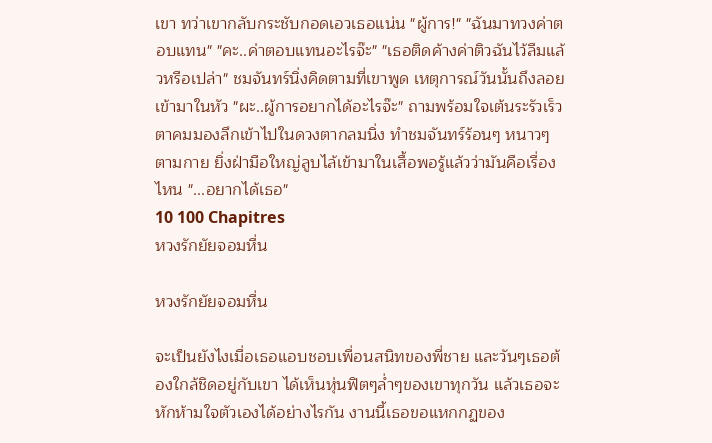เขา ทว่าเขากลับกระชับกอดเอวเธอแน่น "ผู้การ!" "ฉันมาทวงค่าตอบแทน" "คะ..ค่าตอบแทนอะไรจ๊ะ" "เธอติดค้างค่าติวฉันไว้ลืมแล้วหรือเปล่า" ชมจันทร์นิ่งคิดตามที่เขาพูด เหตุการณ์วันนั้นถึงลอยเข้ามาในหัว "ผะ..ผู้การอยากได้อะไรจ๊ะ" ถามพร้อมใจเต้นระรัวเร็ว ตาคมมองลึกเข้าไปในดวงตากลมนิ่ง ทำชมจันทร์ร้อนๆ หนาวๆ ตามกาย ยิ่งฝ่ามือใหญ่ลูบไล้เข้ามาในเสื้อพอรู้แล้วว่ามันคือเรื่องไหน "...อยากได้เธอ"
10 100 Chapitres
หวงรักยัยจอมหื่น

หวงรักยัยจอมหื่น

จะเป็นยังไงเมื่อเธอแอบชอบเพื่อนสนิทของพี่ชาย และวันๆเธอต้องใกล้ชิดอยู่กับเขา ได้เห็นหุ่นฟิตๆล่ำๆของเขาทุกวัน แล้วเธอจะหักห้ามใจตัวเองได้อย่างไรกัน งานนี้เธอขอแหกกฏของ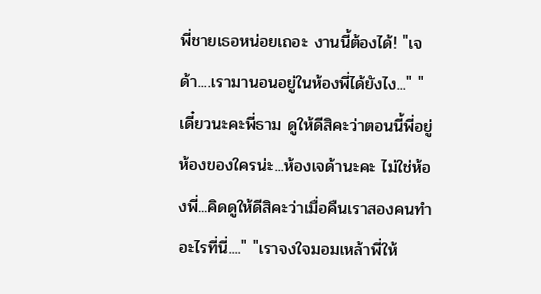พี่ชายเธอหน่อยเถอะ งานนี้ต้องได้! "เจด้า....เรามานอนอยู่ในห้องพี่ได้ยังไง..." "เดี๋ยวนะคะพี่ธาม ดูให้ดีสิคะว่าตอนนี้พี่อยู่ห้องของใครน่ะ...ห้องเจด้านะคะ ไม่ใช่ห้องพี่...คิดดูให้ดีสิคะว่าเมื่อคืนเราสองคนทำอะไรที่นี่...." "เราจงใจมอมเหล้าพี่ให้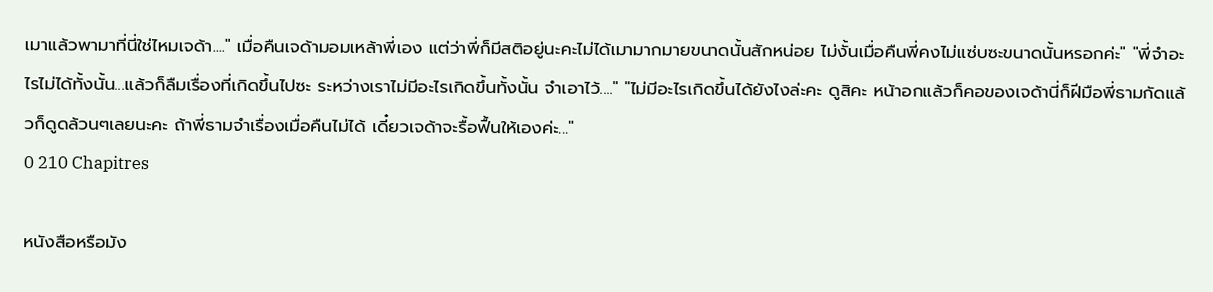เมาแล้วพามาที่นี่ใช่ไหมเจด้า...." เมื่อคืนเจด้ามอมเหล้าพี่เอง แต่ว่าพี่ก็มีสติอยู่นะคะไม่ได้เมามากมายขนาดนั้นสักหน่อย ไม่งั้นเมื่อคืนพี่คงไม่แซ่บซะขนาดนั้นหรอกค่ะ" "พี่จำอะไรไม่ได้ทั้งนั้น...แล้วก็ลืมเรื่องที่เกิดขึ้นไปซะ ระหว่างเราไม่มีอะไรเกิดขึ้นทั้งนั้น จำเอาไว้...." "ไม่มีอะไรเกิดขึ้นได้ยังไงล่ะคะ ดูสิคะ หน้าอกแล้วก็คอของเจด้านี่ก็ฝีมือพี่ธามกัดแล้วก็ดูดล้วนๆเลยนะคะ ถ้าพี่ธามจำเรื่องเมื่อคืนไม่ได้ เดี๋ยวเจด้าจะรื้อฟื้นให้เองค่ะ..."
0 210 Chapitres

หนังสือหรือมัง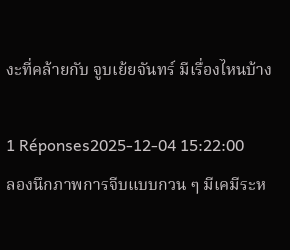งะที่คล้ายกับ จูบเย้ยจันทร์ มีเรื่องไหนบ้าง

1 Réponses2025-12-04 15:22:00
ลองนึกภาพการจีบแบบกวน ๆ มีเคมีระห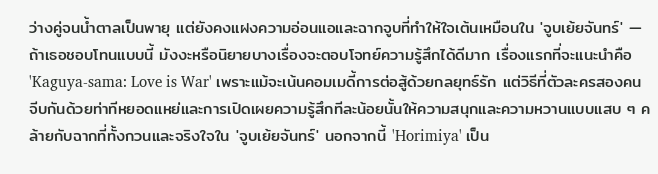ว่างคู่จนน้ำตาลเป็นพายุ แต่ยังคงแฝงความอ่อนแอและฉากจูบที่ทำให้ใจเต้นเหมือนใน 'จูบเย้ยจันทร์' — ถ้าเธอชอบโทนแบบนี้ มังงะหรือนิยายบางเรื่องจะตอบโจทย์ความรู้สึกได้ดีมาก เรื่องแรกที่จะแนะนำคือ 'Kaguya-sama: Love is War' เพราะแม้จะเน้นคอมเมดี้การต่อสู้ด้วยกลยุทธ์รัก แต่วิธีที่ตัวละครสองคนจีบกันด้วยท่าทีหยอดแหย่และการเปิดเผยความรู้สึกทีละน้อยนั้นให้ความสนุกและความหวานแบบแสบ ๆ คล้ายกับฉากที่ทั้งกวนและจริงใจใน 'จูบเย้ยจันทร์' นอกจากนี้ 'Horimiya' เป็น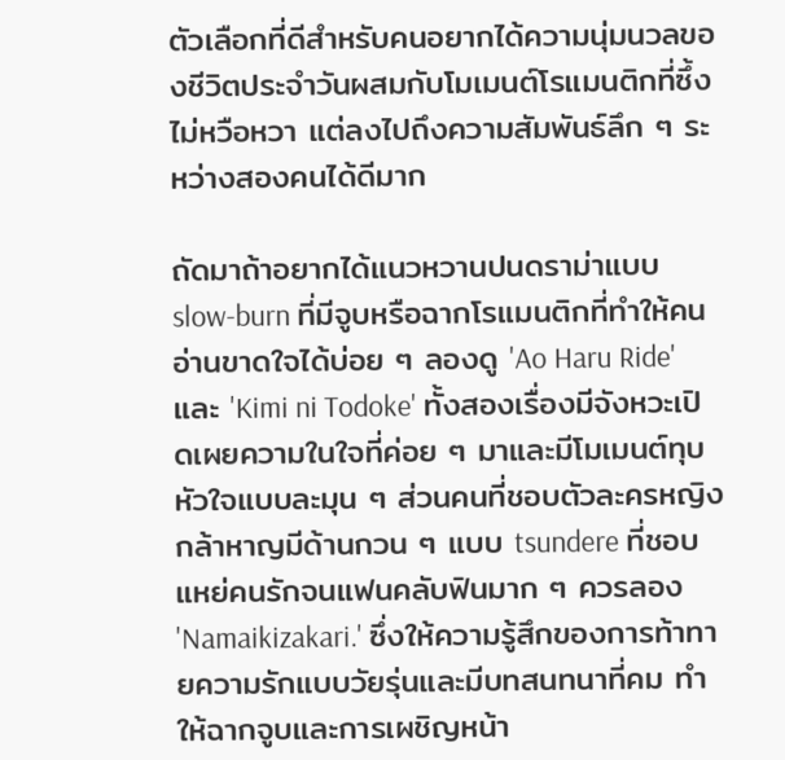ตัวเลือกที่ดีสำหรับคนอยากได้ความนุ่มนวลของชีวิตประจำวันผสมกับโมเมนต์โรแมนติกที่ซึ้ง ไม่หวือหวา แต่ลงไปถึงความสัมพันธ์ลึก ๆ ระหว่างสองคนได้ดีมาก

ถัดมาถ้าอยากได้แนวหวานปนดราม่าแบบ slow-burn ที่มีจูบหรือฉากโรแมนติกที่ทำให้คนอ่านขาดใจได้บ่อย ๆ ลองดู 'Ao Haru Ride' และ 'Kimi ni Todoke' ทั้งสองเรื่องมีจังหวะเปิดเผยความในใจที่ค่อย ๆ มาและมีโมเมนต์ทุบหัวใจแบบละมุน ๆ ส่วนคนที่ชอบตัวละครหญิงกล้าหาญมีด้านกวน ๆ แบบ tsundere ที่ชอบแหย่คนรักจนแฟนคลับฟินมาก ๆ ควรลอง 'Namaikizakari.' ซึ่งให้ความรู้สึกของการท้าทายความรักแบบวัยรุ่นและมีบทสนทนาที่คม ทำให้ฉากจูบและการเผชิญหน้า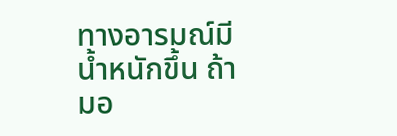ทางอารมณ์มีน้ำหนักขึ้น ถ้ามอ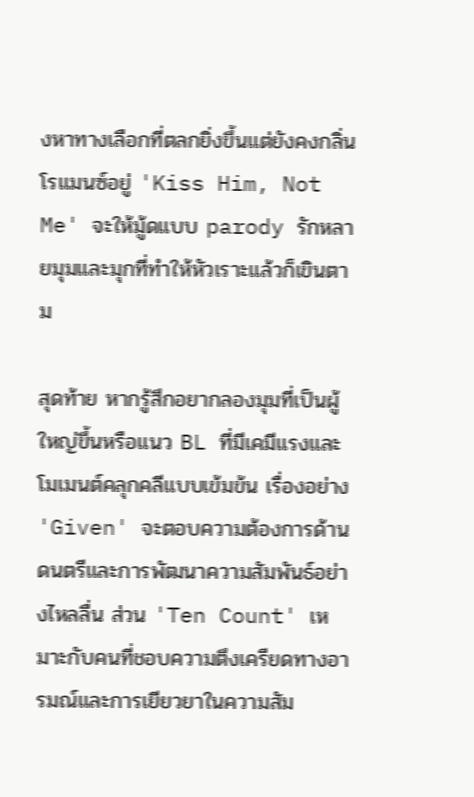งหาทางเลือกที่ตลกยิ่งขึ้นแต่ยังคงกลิ่นโรแมนซ์อยู่ 'Kiss Him, Not Me' จะให้มู้ดแบบ parody รักหลายมุมและมุกที่ทำให้หัวเราะแล้วก็เขินตาม

สุดท้าย หากรู้สึกอยากลองมุมที่เป็นผู้ใหญ่ขึ้นหรือแนว BL ที่มีเคมีแรงและโมเมนต์คลุกคลีแบบเข้มข้น เรื่องอย่าง 'Given' จะตอบความต้องการด้านดนตรีและการพัฒนาความสัมพันธ์อย่างไหลลื่น ส่วน 'Ten Count' เหมาะกับคนที่ชอบความตึงเครียดทางอารมณ์และการเยียวยาในความสัม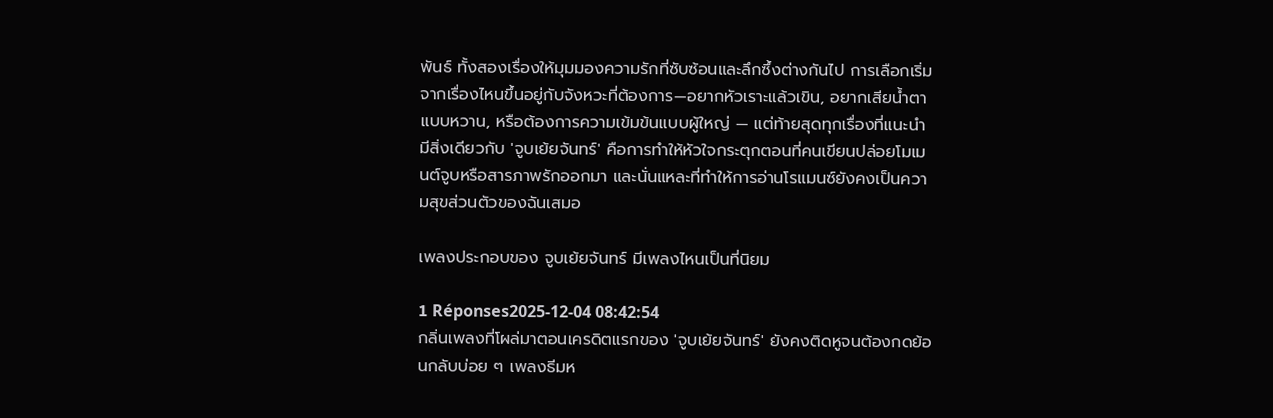พันธ์ ทั้งสองเรื่องให้มุมมองความรักที่ซับซ้อนและลึกซึ้งต่างกันไป การเลือกเริ่มจากเรื่องไหนขึ้นอยู่กับจังหวะที่ต้องการ—อยากหัวเราะแล้วเขิน, อยากเสียน้ำตาแบบหวาน, หรือต้องการความเข้มข้นแบบผู้ใหญ่ — แต่ท้ายสุดทุกเรื่องที่แนะนำมีสิ่งเดียวกับ 'จูบเย้ยจันทร์' คือการทำให้หัวใจกระตุกตอนที่คนเขียนปล่อยโมเมนต์จูบหรือสารภาพรักออกมา และนั่นแหละที่ทำให้การอ่านโรแมนซ์ยังคงเป็นความสุขส่วนตัวของฉันเสมอ

เพลงประกอบของ จูบเย้ยจันทร์ มีเพลงไหนเป็นที่นิยม

1 Réponses2025-12-04 08:42:54
กลิ่นเพลงที่โผล่มาตอนเครดิตแรกของ 'จูบเย้ยจันทร์' ยังคงติดหูจนต้องกดย้อนกลับบ่อย ๆ เพลงธีมห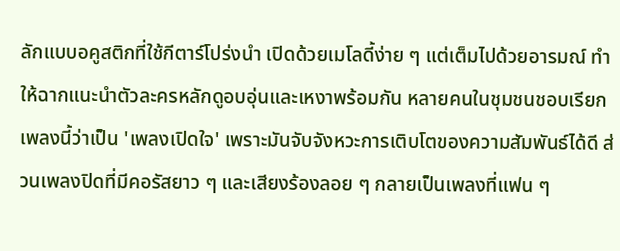ลักแบบอคูสติกที่ใช้กีตาร์โปร่งนำ เปิดด้วยเมโลดี้ง่าย ๆ แต่เต็มไปด้วยอารมณ์ ทำให้ฉากแนะนำตัวละครหลักดูอบอุ่นและเหงาพร้อมกัน หลายคนในชุมชนชอบเรียกเพลงนี้ว่าเป็น 'เพลงเปิดใจ' เพราะมันจับจังหวะการเติบโตของความสัมพันธ์ได้ดี ส่วนเพลงปิดที่มีคอรัสยาว ๆ และเสียงร้องลอย ๆ กลายเป็นเพลงที่แฟน ๆ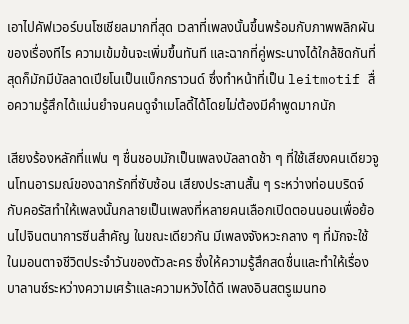เอาไปคัฟเวอร์บนโซเชียลมากที่สุด เวลาที่เพลงนั้นขึ้นพร้อมกับภาพพลิกผันของเรื่องทีไร ความเข้มข้นจะเพิ่มขึ้นทันที และฉากที่คู่พระนางได้ใกล้ชิดกันที่สุดก็มักมีบัลลาดเปียโนเป็นแบ็กกราวนด์ ซึ่งทำหน้าที่เป็น leitmotif สื่อความรู้สึกได้แม่นยำจนคนดูจำเมโลดี้ได้โดยไม่ต้องมีคำพูดมากนัก

เสียงร้องหลักที่แฟน ๆ ชื่นชอบมักเป็นเพลงบัลลาดช้า ๆ ที่ใช้เสียงคนเดียวจูนโทนอารมณ์ของฉากรักที่ซับซ้อน เสียงประสานสั้น ๆ ระหว่างท่อนบริดจ์กับคอรัสทำให้เพลงนั้นกลายเป็นเพลงที่หลายคนเลือกเปิดตอนนอนเพื่อย้อนไปจินตนาการซีนสำคัญ ในขณะเดียวกัน มีเพลงจังหวะกลาง ๆ ที่มักจะใช้ในมอนตาจชีวิตประจำวันของตัวละคร ซึ่งให้ความรู้สึกสดชื่นและทำให้เรื่องบาลานซ์ระหว่างความเศร้าและความหวังได้ดี เพลงอินสตรูเมนทอ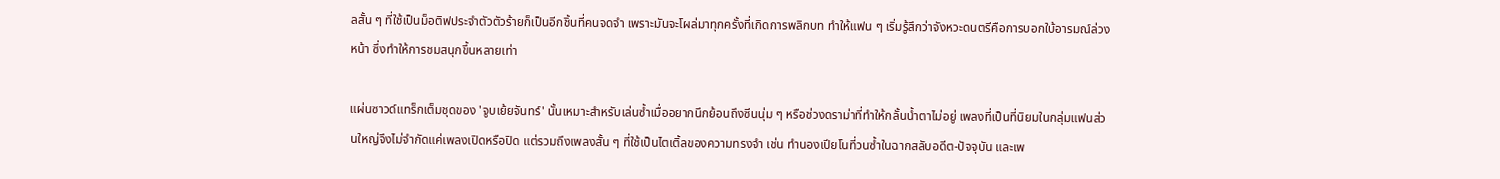ลสั้น ๆ ที่ใช้เป็นม็อติฟประจำตัวตัวร้ายก็เป็นอีกชิ้นที่คนจดจำ เพราะมันจะโผล่มาทุกครั้งที่เกิดการพลิกบท ทำให้แฟน ๆ เริ่มรู้สึกว่าจังหวะดนตรีคือการบอกใบ้อารมณ์ล่วงหน้า ซึ่งทำให้การชมสนุกขึ้นหลายเท่า

แผ่นซาวด์แทร็กเต็มชุดของ 'จูบเย้ยจันทร์' นั้นเหมาะสำหรับเล่นซ้ำเมื่ออยากนึกย้อนถึงซีนนุ่ม ๆ หรือช่วงดราม่าที่ทำให้กลั้นน้ำตาไม่อยู่ เพลงที่เป็นที่นิยมในกลุ่มแฟนส่วนใหญ่จึงไม่จำกัดแค่เพลงเปิดหรือปิด แต่รวมถึงเพลงสั้น ๆ ที่ใช้เป็นไตเติ้ลของความทรงจำ เช่น ทำนองเปียโนที่วนซ้ำในฉากสลับอดีต-ปัจจุบัน และเพ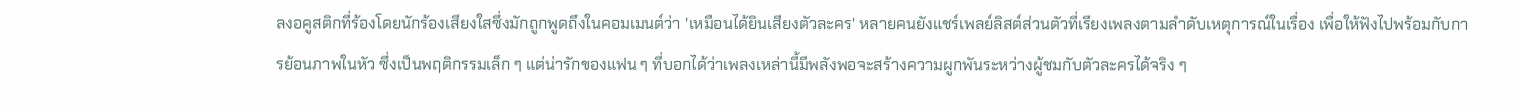ลงอคูสติกที่ร้องโดยนักร้องเสียงใสซึ่งมักถูกพูดถึงในคอมเมนต์ว่า 'เหมือนได้ยินเสียงตัวละคร' หลายคนยังแชร์เพลย์ลิสต์ส่วนตัวที่เรียงเพลงตามลำดับเหตุการณ์ในเรื่อง เพื่อให้ฟังไปพร้อมกับการย้อนภาพในหัว ซึ่งเป็นพฤติกรรมเล็ก ๆ แต่น่ารักของแฟน ๆ ที่บอกได้ว่าเพลงเหล่านี้มีพลังพอจะสร้างความผูกพันระหว่างผู้ชมกับตัวละครได้จริง ๆ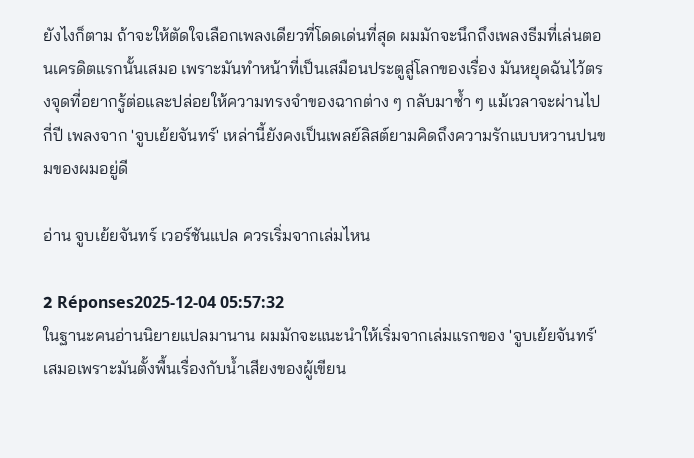ยังไงก็ตาม ถ้าจะให้ตัดใจเลือกเพลงเดียวที่โดดเด่นที่สุด ผมมักจะนึกถึงเพลงธีมที่เล่นตอนเครดิตแรกนั้นเสมอ เพราะมันทำหน้าที่เป็นเสมือนประตูสู่โลกของเรื่อง มันหยุดฉันไว้ตรงจุดที่อยากรู้ต่อและปล่อยให้ความทรงจำของฉากต่าง ๆ กลับมาซ้ำ ๆ แม้เวลาจะผ่านไปกี่ปี เพลงจาก 'จูบเย้ยจันทร์' เหล่านี้ยังคงเป็นเพลย์ลิสต์ยามคิดถึงความรักแบบหวานปนขมของผมอยู่ดี

อ่าน จูบเย้ยจันทร์ เวอร์ชันแปล ควรเริ่มจากเล่มไหน

2 Réponses2025-12-04 05:57:32
ในฐานะคนอ่านนิยายแปลมานาน ผมมักจะแนะนำให้เริ่มจากเล่มแรกของ 'จูบเย้ยจันทร์' เสมอเพราะมันตั้งพื้นเรื่องกับน้ำเสียงของผู้เขียน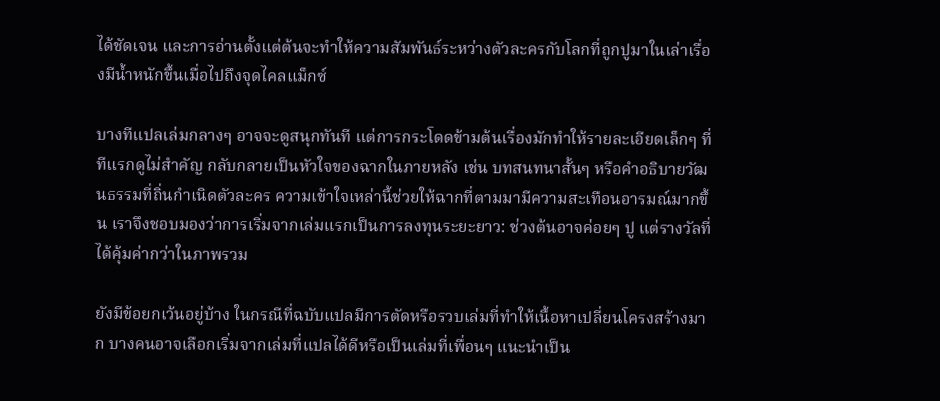ได้ชัดเจน และการอ่านตั้งแต่ต้นจะทำให้ความสัมพันธ์ระหว่างตัวละครกับโลกที่ถูกปูมาในเล่าเรื่องมีน้ำหนักขึ้นเมื่อไปถึงจุดไคลแม็กซ์

บางทีแปลเล่มกลางๆ อาจจะดูสนุกทันที แต่การกระโดดข้ามต้นเรื่องมักทำให้รายละเอียดเล็กๆ ที่ทีแรกดูไม่สำคัญ กลับกลายเป็นหัวใจของฉากในภายหลัง เช่น บทสนทนาสั้นๆ หรือคำอธิบายวัฒนธรรมที่ถิ่นกำเนิดตัวละคร ความเข้าใจเหล่านี้ช่วยให้ฉากที่ตามมามีความสะเทือนอารมณ์มากขึ้น เราจึงชอบมองว่าการเริ่มจากเล่มแรกเป็นการลงทุนระยะยาว: ช่วงต้นอาจค่อยๆ ปู แต่รางวัลที่ได้คุ้มค่ากว่าในภาพรวม

ยังมีข้อยกเว้นอยู่บ้าง ในกรณีที่ฉบับแปลมีการตัดหรือรวบเล่มที่ทำให้เนื้อหาเปลี่ยนโครงสร้างมาก บางคนอาจเลือกเริ่มจากเล่มที่แปลได้ดีหรือเป็นเล่มที่เพื่อนๆ แนะนำเป็น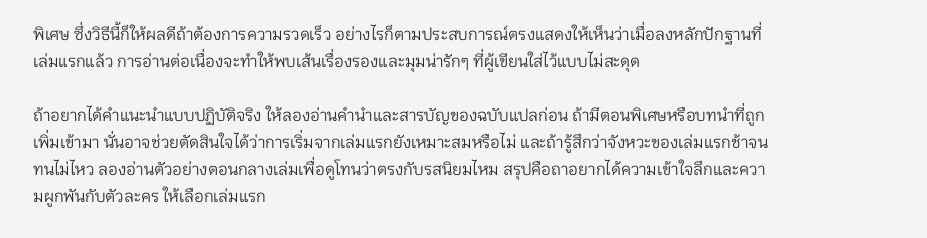พิเศษ ซึ่งวิธีนี้ก็ให้ผลดีถ้าต้องการความรวดเร็ว อย่างไรก็ตามประสบการณ์ตรงแสดงให้เห็นว่าเมื่อลงหลักปักฐานที่เล่มแรกแล้ว การอ่านต่อเนื่องจะทำให้พบเส้นเรื่องรองและมุมน่ารักๆ ที่ผู้เขียนใส่ไว้แบบไม่สะดุด

ถ้าอยากได้คำแนะนำแบบปฏิบัติจริง ให้ลองอ่านคำนำและสารบัญของฉบับแปลก่อน ถ้ามีตอนพิเศษหรือบทนำที่ถูกเพิ่มเข้ามา นั่นอาจช่วยตัดสินใจได้ว่าการเริ่มจากเล่มแรกยังเหมาะสมหรือไม่ และถ้ารู้สึกว่าจังหวะของเล่มแรกช้าจนทนไม่ไหว ลองอ่านตัวอย่างตอนกลางเล่มเพื่อดูโทนว่าตรงกับรสนิยมไหม สรุปคือถาอยากได้ความเข้าใจลึกและความผูกพันกับตัวละคร ให้เลือกเล่มแรก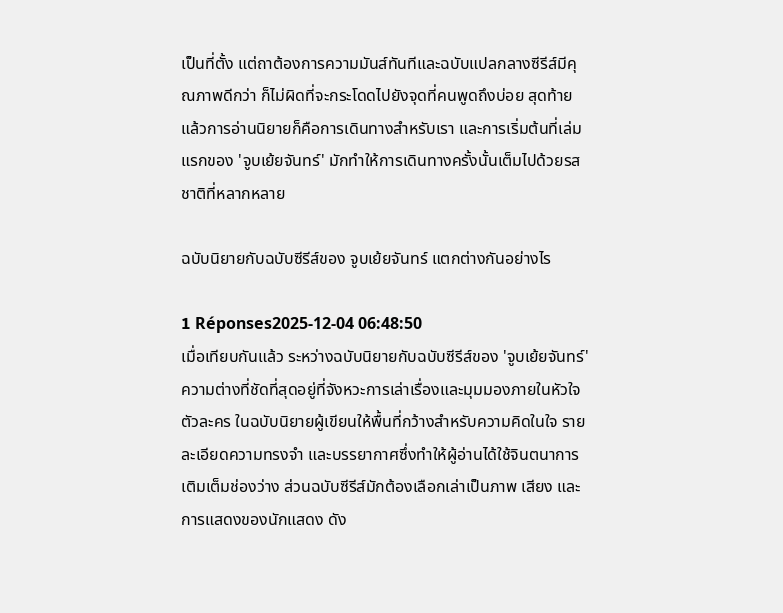เป็นที่ตั้ง แต่ถาต้องการความมันส์ทันทีและฉบับแปลกลางซีรีส์มีคุณภาพดีกว่า ก็ไม่ผิดที่จะกระโดดไปยังจุดที่คนพูดถึงบ่อย สุดท้ายแล้วการอ่านนิยายก็คือการเดินทางสำหรับเรา และการเริ่มต้นที่เล่มแรกของ 'จูบเย้ยจันทร์' มักทำให้การเดินทางครั้งนั้นเต็มไปด้วยรสชาติที่หลากหลาย

ฉบับนิยายกับฉบับซีรีส์ของ จูบเย้ยจันทร์ แตกต่างกันอย่างไร

1 Réponses2025-12-04 06:48:50
เมื่อเทียบกันแล้ว ระหว่างฉบับนิยายกับฉบับซีรีส์ของ 'จูบเย้ยจันทร์' ความต่างที่ชัดที่สุดอยู่ที่จังหวะการเล่าเรื่องและมุมมองภายในหัวใจตัวละคร ในฉบับนิยายผู้เขียนให้พื้นที่กว้างสำหรับความคิดในใจ รายละเอียดความทรงจำ และบรรยากาศซึ่งทำให้ผู้อ่านได้ใช้จินตนาการเติมเต็มช่องว่าง ส่วนฉบับซีรีส์มักต้องเลือกเล่าเป็นภาพ เสียง และการแสดงของนักแสดง ดัง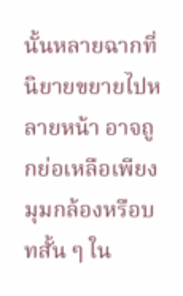นั้นหลายฉากที่นิยายขยายไปหลายหน้า อาจถูกย่อเหลือเพียงมุมกล้องหรือบทสั้น ๆ ใน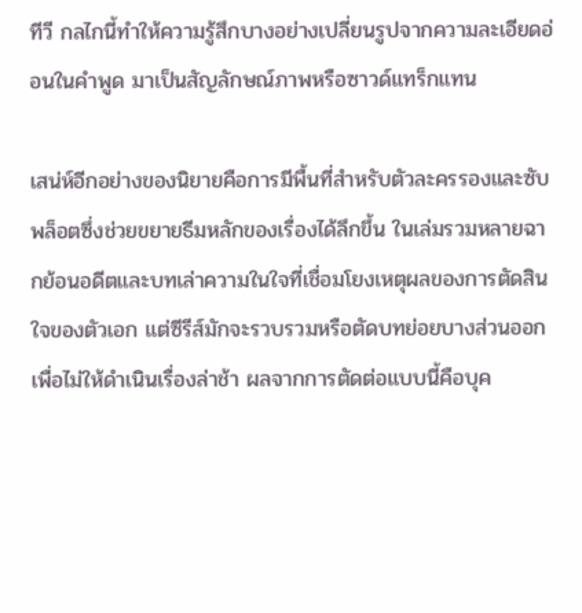ทีวี กลไกนี้ทำให้ความรู้สึกบางอย่างเปลี่ยนรูปจากความละเอียดอ่อนในคำพูด มาเป็นสัญลักษณ์ภาพหรือซาวด์แทร็กแทน

เสน่ห์อีกอย่างของนิยายคือการมีพื้นที่สำหรับตัวละครรองและซับพล็อตซึ่งช่วยขยายธีมหลักของเรื่องได้ลึกขึ้น ในเล่มรวมหลายฉากย้อนอดีตและบทเล่าความในใจที่เชื่อมโยงเหตุผลของการตัดสินใจของตัวเอก แต่ซีรีส์มักจะรวบรวมหรือตัดบทย่อยบางส่วนออกเพื่อไม่ให้ดำเนินเรื่องล่าช้า ผลจากการตัดต่อแบบนี้คือบุค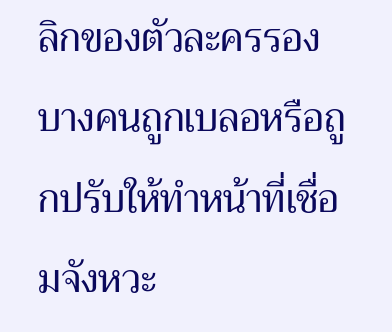ลิกของตัวละครรองบางคนถูกเบลอหรือถูกปรับให้ทำหน้าที่เชื่อมจังหวะ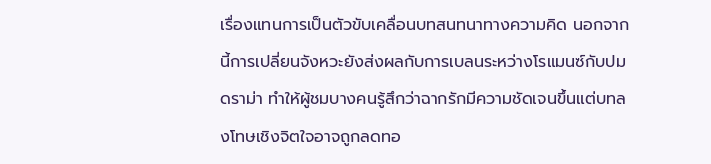เรื่องแทนการเป็นตัวขับเคลื่อนบทสนทนาทางความคิด นอกจากนี้การเปลี่ยนจังหวะยังส่งผลกับการเบลนระหว่างโรแมนซ์กับปมดราม่า ทำให้ผู้ชมบางคนรู้สึกว่าฉากรักมีความชัดเจนขึ้นแต่บทลงโทษเชิงจิตใจอาจถูกลดทอ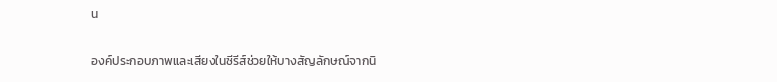น

องค์ประกอบภาพและเสียงในซีรีส์ช่วยให้บางสัญลักษณ์จากนิ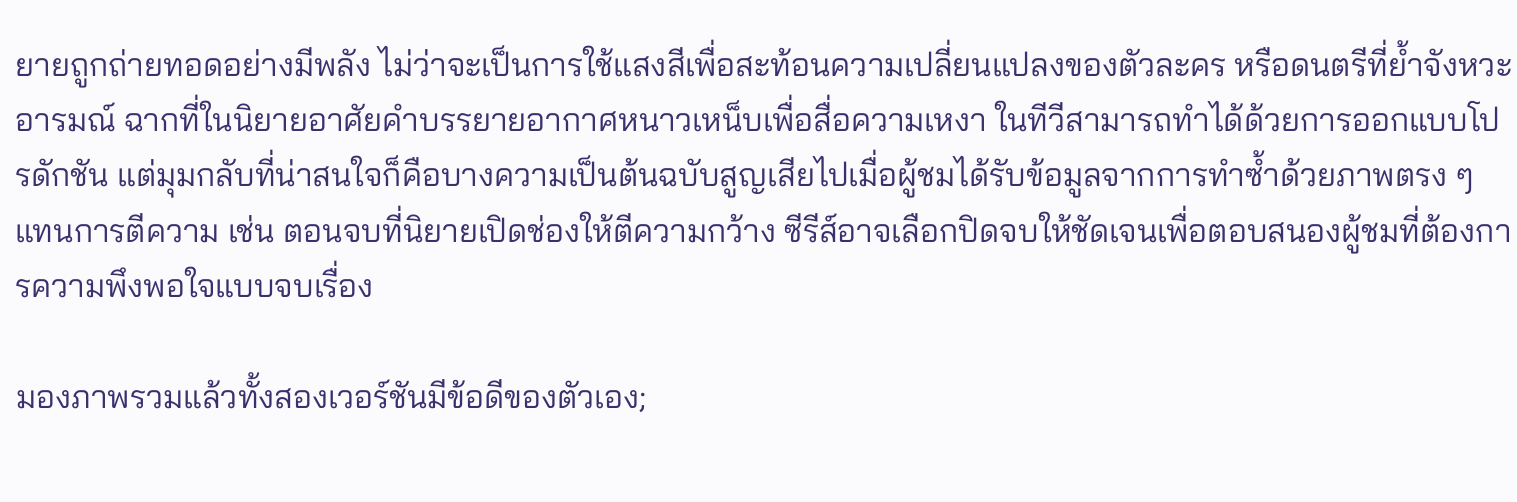ยายถูกถ่ายทอดอย่างมีพลัง ไม่ว่าจะเป็นการใช้แสงสีเพื่อสะท้อนความเปลี่ยนแปลงของตัวละคร หรือดนตรีที่ย้ำจังหวะอารมณ์ ฉากที่ในนิยายอาศัยคำบรรยายอากาศหนาวเหน็บเพื่อสื่อความเหงา ในทีวีสามารถทำได้ด้วยการออกแบบโปรดักชัน แต่มุมกลับที่น่าสนใจก็คือบางความเป็นต้นฉบับสูญเสียไปเมื่อผู้ชมได้รับข้อมูลจากการทำซ้ำด้วยภาพตรง ๆ แทนการตีความ เช่น ตอนจบที่นิยายเปิดช่องให้ตีความกว้าง ซีรีส์อาจเลือกปิดจบให้ชัดเจนเพื่อตอบสนองผู้ชมที่ต้องการความพึงพอใจแบบจบเรื่อง

มองภาพรวมแล้วทั้งสองเวอร์ชันมีข้อดีของตัวเอง;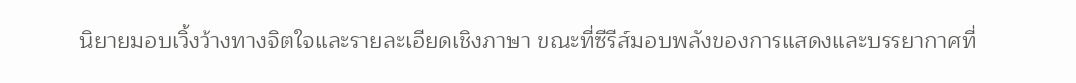นิยายมอบเวิ้งว้างทางจิตใจและรายละเอียดเชิงภาษา ขณะที่ซีรีส์มอบพลังของการแสดงและบรรยากาศที่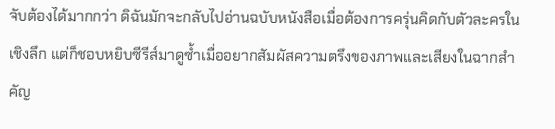จับต้องได้มากกว่า ดิฉันมักจะกลับไปอ่านฉบับหนังสือเมื่อต้องการครุ่นคิดกับตัวละครในเชิงลึก แต่ก็ชอบหยิบซีรีส์มาดูซ้ำเมื่ออยากสัมผัสความตรึงของภาพและเสียงในฉากสำคัญ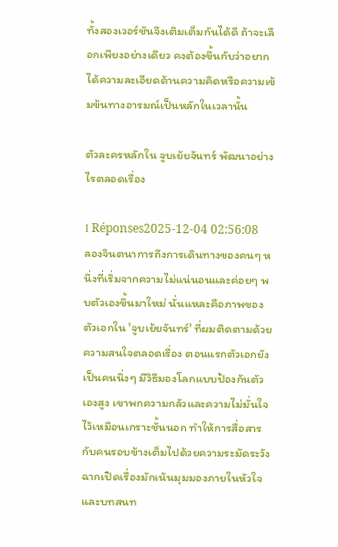ทั้งสองเวอร์ชันจึงเติมเต็มกันได้ดี ถ้าจะเลือกเพียงอย่างเดียว คงต้องขึ้นกับว่าอยากได้ความละเอียดด้านความคิดหรือความเข้มข้นทางอารมณ์เป็นหลักในเวลานั้น

ตัวละครหลักใน จูบเย้ยจันทร์ พัฒนาอย่างไรตลอดเรื่อง

1 Réponses2025-12-04 02:56:08
ลองจินตนาการถึงการเดินทางของคนๆ หนึ่งที่เริ่มจากความไม่แน่นอนและค่อยๆ พบตัวเองขึ้นมาใหม่ นั่นแหละคือภาพของตัวเอกใน 'จูบเย้ยจันทร์' ที่ผมติดตามด้วยความสนใจตลอดเรื่อง ตอนแรกตัวเอกยังเป็นคนนิ่งๆ มีวิธีมองโลกแบบป้องกันตัวเองสูง เขาพกความกลัวและความไม่มั่นใจไว้เหมือนเกราะชั้นนอก ทำให้การสื่อสารกับคนรอบข้างเต็มไปด้วยความระมัดระวัง ฉากเปิดเรื่องมักเน้นมุมมองภายในหัวใจและบทสนท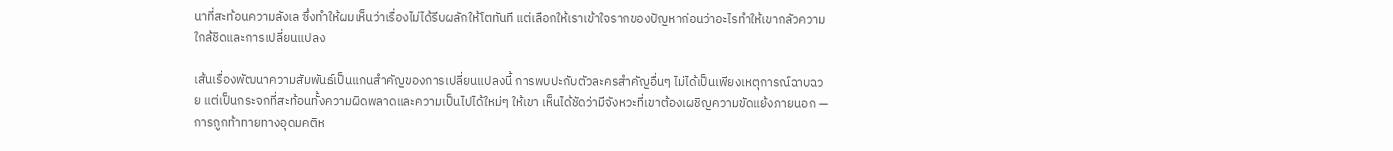นาที่สะท้อนความลังเล ซึ่งทำให้ผมเห็นว่าเรื่องไม่ได้รีบผลักให้โตทันที แต่เลือกให้เราเข้าใจรากของปัญหาก่อนว่าอะไรทำให้เขากลัวความใกล้ชิดและการเปลี่ยนแปลง

เส้นเรื่องพัฒนาความสัมพันธ์เป็นแกนสำคัญของการเปลี่ยนแปลงนี้ การพบปะกับตัวละครสำคัญอื่นๆ ไม่ได้เป็นเพียงเหตุการณ์ฉาบฉวย แต่เป็นกระจกที่สะท้อนทั้งความผิดพลาดและความเป็นไปได้ใหม่ๆ ให้เขา เห็นได้ชัดว่ามีจังหวะที่เขาต้องเผชิญความขัดแย้งภายนอก — การถูกท้าทายทางอุดมคติห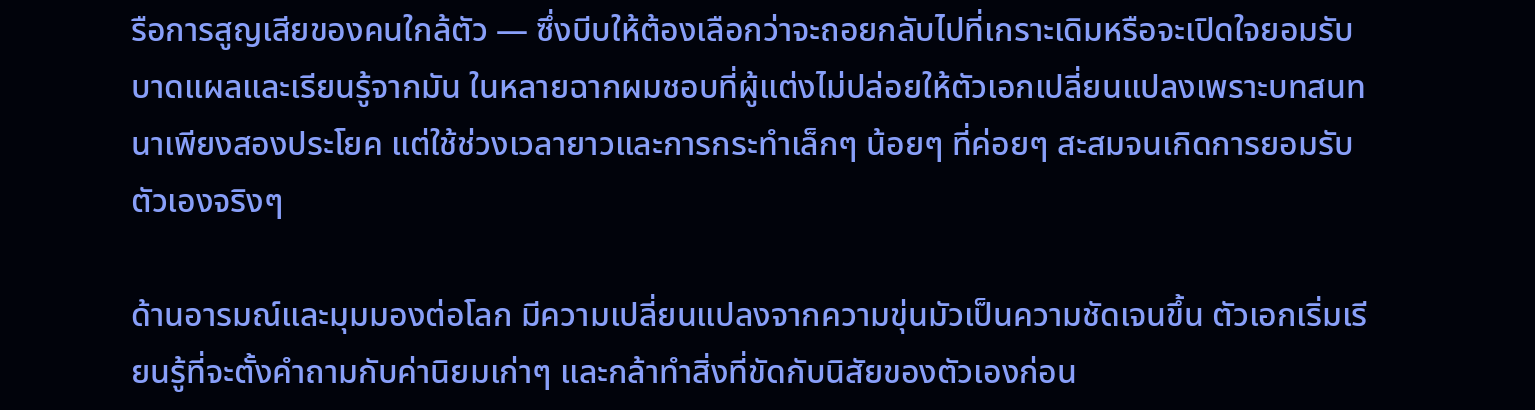รือการสูญเสียของคนใกล้ตัว — ซึ่งบีบให้ต้องเลือกว่าจะถอยกลับไปที่เกราะเดิมหรือจะเปิดใจยอมรับบาดแผลและเรียนรู้จากมัน ในหลายฉากผมชอบที่ผู้แต่งไม่ปล่อยให้ตัวเอกเปลี่ยนแปลงเพราะบทสนทนาเพียงสองประโยค แต่ใช้ช่วงเวลายาวและการกระทำเล็กๆ น้อยๆ ที่ค่อยๆ สะสมจนเกิดการยอมรับตัวเองจริงๆ

ด้านอารมณ์และมุมมองต่อโลก มีความเปลี่ยนแปลงจากความขุ่นมัวเป็นความชัดเจนขึ้น ตัวเอกเริ่มเรียนรู้ที่จะตั้งคำถามกับค่านิยมเก่าๆ และกล้าทำสิ่งที่ขัดกับนิสัยของตัวเองก่อน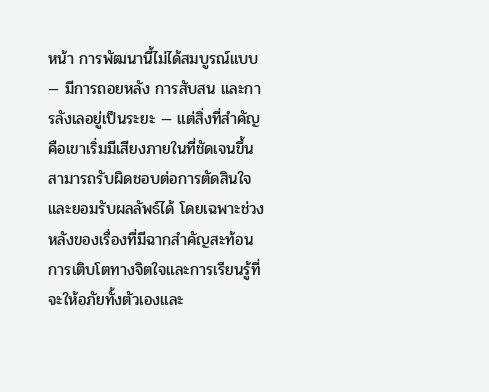หน้า การพัฒนานี้ไม่ได้สมบูรณ์แบบ — มีการถอยหลัง การสับสน และการลังเลอยู่เป็นระยะ — แต่สิ่งที่สำคัญคือเขาเริ่มมีเสียงภายในที่ชัดเจนขึ้น สามารถรับผิดชอบต่อการตัดสินใจและยอมรับผลลัพธ์ได้ โดยเฉพาะช่วงหลังของเรื่องที่มีฉากสำคัญสะท้อนการเติบโตทางจิตใจและการเรียนรู้ที่จะให้อภัยทั้งตัวเองและ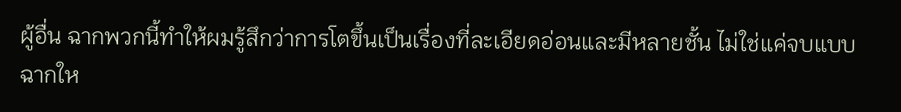ผู้อื่น ฉากพวกนี้ทำให้ผมรู้สึกว่าการโตขึ้นเป็นเรื่องที่ละเอียดอ่อนและมีหลายชั้น ไม่ใช่แค่จบแบบฉากให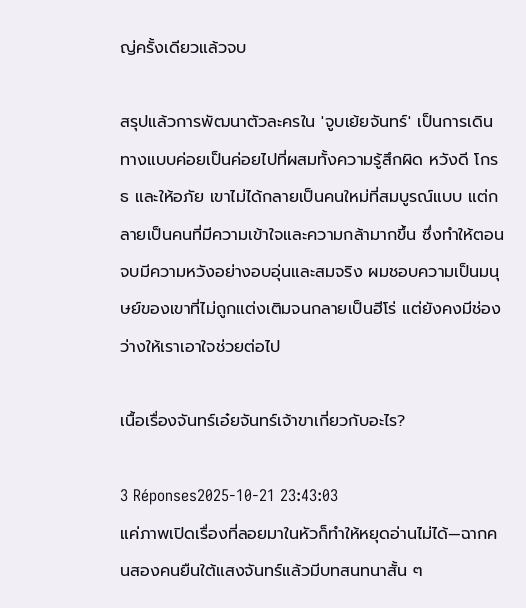ญ่ครั้งเดียวแล้วจบ

สรุปแล้วการพัฒนาตัวละครใน 'จูบเย้ยจันทร์' เป็นการเดินทางแบบค่อยเป็นค่อยไปที่ผสมทั้งความรู้สึกผิด หวังดี โกรธ และให้อภัย เขาไม่ได้กลายเป็นคนใหม่ที่สมบูรณ์แบบ แต่กลายเป็นคนที่มีความเข้าใจและความกล้ามากขึ้น ซึ่งทำให้ตอนจบมีความหวังอย่างอบอุ่นและสมจริง ผมชอบความเป็นมนุษย์ของเขาที่ไม่ถูกแต่งเติมจนกลายเป็นฮีโร่ แต่ยังคงมีช่องว่างให้เราเอาใจช่วยต่อไป

เนื้อเรื่องจันทร์เอ๋ยจันทร์เจ้าขาเกี่ยวกับอะไร?

3 Réponses2025-10-21 23:43:03
แค่ภาพเปิดเรื่องที่ลอยมาในหัวก็ทำให้หยุดอ่านไม่ได้—ฉากคนสองคนยืนใต้แสงจันทร์แล้วมีบทสนทนาสั้น ๆ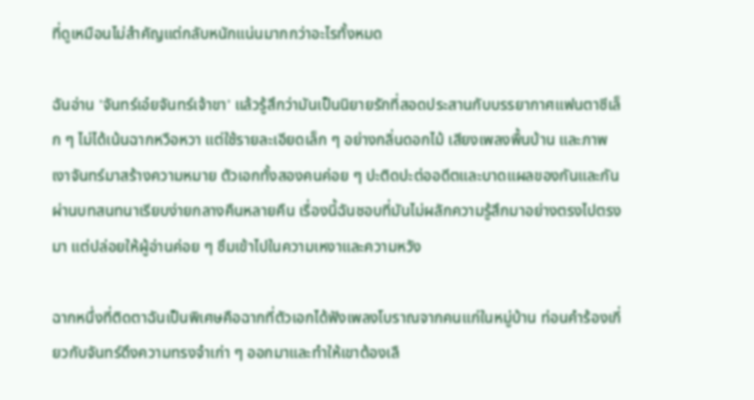ที่ดูเหมือนไม่สำคัญแต่กลับหนักแน่นมากกว่าอะไรทั้งหมด

ฉันอ่าน 'จันทร์เอ๋ยจันทร์เจ้าขา' แล้วรู้สึกว่ามันเป็นนิยายรักที่สอดประสานกับบรรยากาศแฟนตาซีเล็ก ๆ ไม่ได้เน้นฉากหวือหวา แต่ใช้รายละเอียดเล็ก ๆ อย่างกลิ่นดอกไม้ เสียงเพลงพื้นบ้าน และภาพเงาจันทร์มาสร้างความหมาย ตัวเอกทั้งสองคนค่อย ๆ ปะติดปะต่ออดีตและบาดแผลของกันและกัน ผ่านบทสนทนาเรียบง่ายกลางคืนหลายคืน เรื่องนี้ฉันชอบที่มันไม่ผลักความรู้สึกมาอย่างตรงไปตรงมา แต่ปล่อยให้ผู้อ่านค่อย ๆ ซึมเข้าไปในความเหงาและความหวัง

ฉากหนึ่งที่ติดตาฉันเป็นพิเศษคือฉากที่ตัวเอกได้ฟังเพลงโบราณจากคนแก่ในหมู่บ้าน ท่อนคำร้องเกี่ยวกับจันทร์ดึงความทรงจำเก่า ๆ ออกมาและทำให้เขาต้องเลื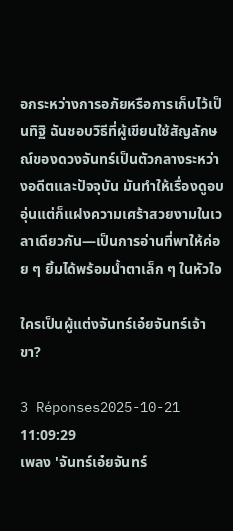อกระหว่างการอภัยหรือการเก็บไว้เป็นทิฐิ ฉันชอบวิธีที่ผู้เขียนใช้สัญลักษณ์ของดวงจันทร์เป็นตัวกลางระหว่างอดีตและปัจจุบัน มันทำให้เรื่องดูอบอุ่นแต่ก็แฝงความเศร้าสวยงามในเวลาเดียวกัน—เป็นการอ่านที่พาให้ค่อย ๆ ยิ้มได้พร้อมน้ำตาเล็ก ๆ ในหัวใจ

ใครเป็นผู้แต่งจันทร์เอ๋ยจันทร์เจ้าขา?

3 Réponses2025-10-21 11:09:29
เพลง 'จันทร์เอ๋ยจันทร์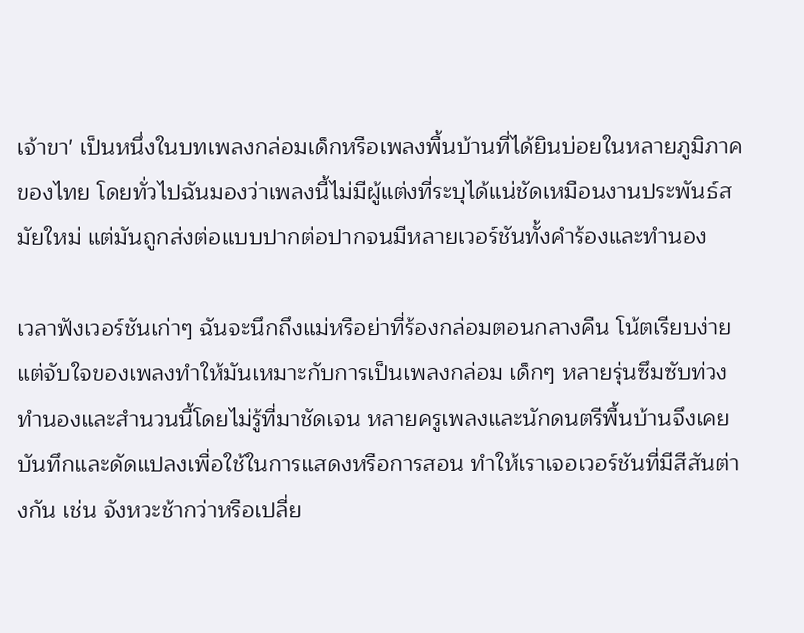เจ้าขา' เป็นหนึ่งในบทเพลงกล่อมเด็กหรือเพลงพื้นบ้านที่ได้ยินบ่อยในหลายภูมิภาคของไทย โดยทั่วไปฉันมองว่าเพลงนี้ไม่มีผู้แต่งที่ระบุได้แน่ชัดเหมือนงานประพันธ์สมัยใหม่ แต่มันถูกส่งต่อแบบปากต่อปากจนมีหลายเวอร์ชันทั้งคำร้องและทำนอง

เวลาฟังเวอร์ชันเก่าๆ ฉันจะนึกถึงแม่หรือย่าที่ร้องกล่อมตอนกลางคืน โน้ตเรียบง่ายแต่จับใจของเพลงทำให้มันเหมาะกับการเป็นเพลงกล่อม เด็กๆ หลายรุ่นซึมซับท่วงทำนองและสำนวนนี้โดยไม่รู้ที่มาชัดเจน หลายครูเพลงและนักดนตรีพื้นบ้านจึงเคยบันทึกและดัดแปลงเพื่อใช้ในการแสดงหรือการสอน ทำให้เราเจอเวอร์ชันที่มีสีสันต่างกัน เช่น จังหวะช้ากว่าหรือเปลี่ย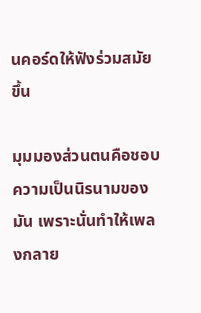นคอร์ดให้ฟังร่วมสมัยขึ้น

มุมมองส่วนตนคือชอบความเป็นนิรนามของมัน เพราะนั่นทำให้เพลงกลาย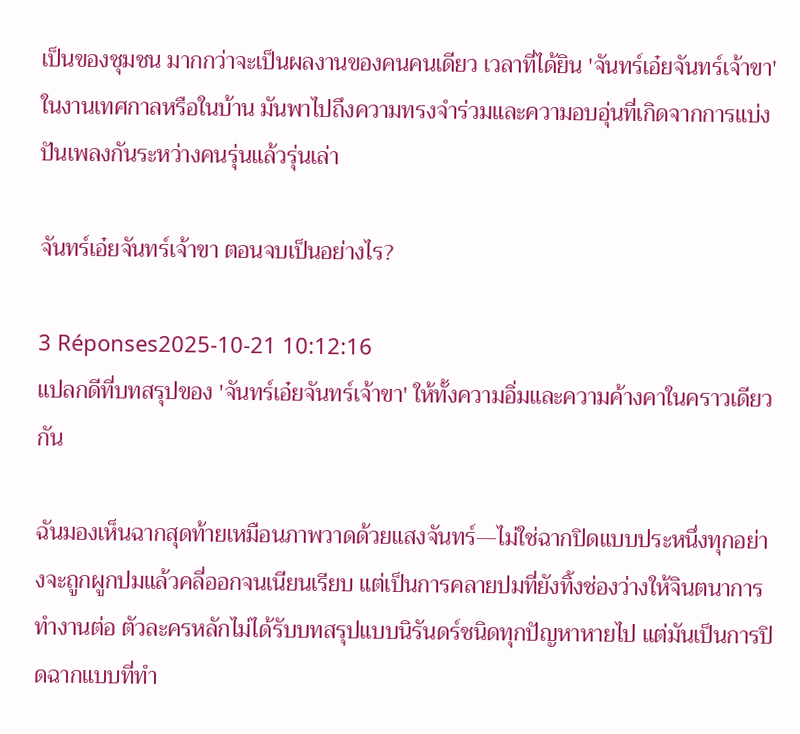เป็นของชุมชน มากกว่าจะเป็นผลงานของคนคนเดียว เวลาที่ได้ยิน 'จันทร์เอ๋ยจันทร์เจ้าขา' ในงานเทศกาลหรือในบ้าน มันพาไปถึงความทรงจำร่วมและความอบอุ่นที่เกิดจากการแบ่งปันเพลงกันระหว่างคนรุ่นแล้วรุ่นเล่า

จันทร์เอ๋ยจันทร์เจ้าขา ตอนจบเป็นอย่างไร?

3 Réponses2025-10-21 10:12:16
แปลกดีที่บทสรุปของ 'จันทร์เอ๋ยจันทร์เจ้าขา' ให้ทั้งความอิ่มและความค้างคาในคราวเดียวกัน

ฉันมองเห็นฉากสุดท้ายเหมือนภาพวาดด้วยแสงจันทร์—ไม่ใช่ฉากปิดแบบประหนึ่งทุกอย่างจะถูกผูกปมแล้วคลี่ออกจนเนียนเรียบ แต่เป็นการคลายปมที่ยังทิ้งช่องว่างให้จินตนาการทำงานต่อ ตัวละครหลักไม่ได้รับบทสรุปแบบนิรันดร์ชนิดทุกปัญหาหายไป แต่มันเป็นการปิดฉากแบบที่ทำ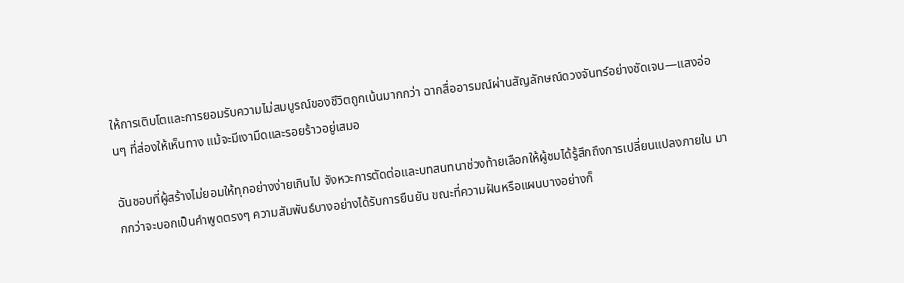ให้การเติบโตและการยอมรับความไม่สมบูรณ์ของชีวิตถูกเน้นมากกว่า ฉากสื่ออารมณ์ผ่านสัญลักษณ์ดวงจันทร์อย่างชัดเจน—แสงอ่อนๆ ที่ส่องให้เห็นทาง แม้จะมีเงามืดและรอยร้าวอยู่เสมอ

ฉันชอบที่ผู้สร้างไม่ยอมให้ทุกอย่างง่ายเกินไป จังหวะการตัดต่อและบทสนทนาช่วงท้ายเลือกให้ผู้ชมได้รู้สึกถึงการเปลี่ยนแปลงภายใน มากกว่าจะบอกเป็นคำพูดตรงๆ ความสัมพันธ์บางอย่างได้รับการยืนยัน ขณะที่ความฝันหรือแผนบางอย่างก็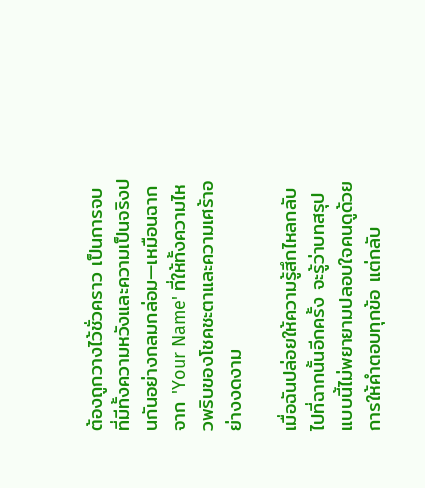ต้องถูกวางไว้ชั่วคราว เป็นการจบที่มีทั้งความหวังและความเป็นจริงปนกันอย่างกลมกล่อม—เหมือนฉากจาก 'Your Name' ที่ให้ทั้งความไหวพริบของโชคชะตาและความเศร้าอย่างงดงาม

เมื่อฉันปล่อยให้ความรู้สึกไหลกลับไปที่ฉากนั้นอีกครั้ง จะรู้ว่าบทสรุปแบบนี้ไม่พยายามปลอบใจคนดูด้วยการให้คำตอบทุกข้อ แต่กลับ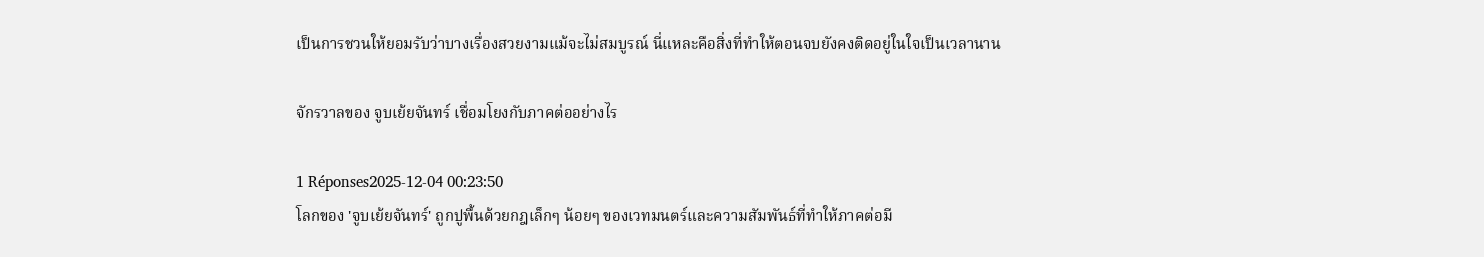เป็นการชวนให้ยอมรับว่าบางเรื่องสวยงามแม้จะไม่สมบูรณ์ นี่แหละคือสิ่งที่ทำให้ตอนจบยังคงติดอยู่ในใจเป็นเวลานาน

จักรวาลของ จูบเย้ยจันทร์ เชื่อมโยงกับภาคต่ออย่างไร

1 Réponses2025-12-04 00:23:50
โลกของ 'จูบเย้ยจันทร์' ถูกปูพื้นด้วยกฎเล็กๆ น้อยๆ ของเวทมนตร์และความสัมพันธ์ที่ทำให้ภาคต่อมี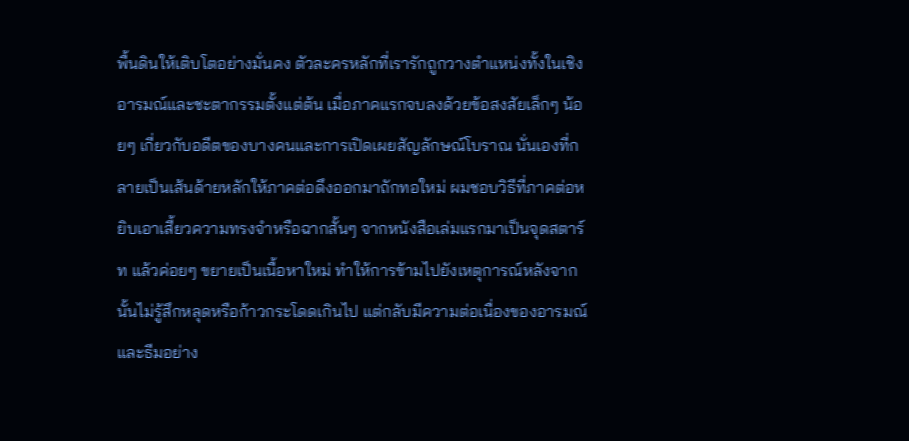พื้นดินให้เติบโตอย่างมั่นคง ตัวละครหลักที่เรารักถูกวางตำแหน่งทั้งในเชิงอารมณ์และชะตากรรมตั้งแต่ต้น เมื่อภาคแรกจบลงด้วยข้อสงสัยเล็กๆ น้อยๆ เกี่ยวกับอดีตของบางคนและการเปิดเผยสัญลักษณ์โบราณ นั่นเองที่กลายเป็นเส้นด้ายหลักให้ภาคต่อดึงออกมาถักทอใหม่ ผมชอบวิธีที่ภาคต่อหยิบเอาเสี้ยวความทรงจำหรือฉากสั้นๆ จากหนังสือเล่มแรกมาเป็นจุดสตาร์ท แล้วค่อยๆ ขยายเป็นเนื้อหาใหม่ ทำให้การข้ามไปยังเหตุการณ์หลังจากนั้นไม่รู้สึกหลุดหรือก้าวกระโดดเกินไป แต่กลับมีความต่อเนื่องของอารมณ์และธีมอย่าง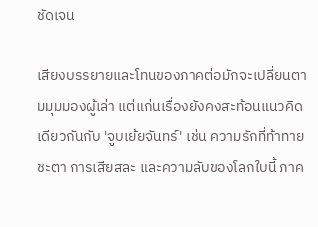ชัดเจน

เสียงบรรยายและโทนของภาคต่อมักจะเปลี่ยนตามมุมมองผู้เล่า แต่แก่นเรื่องยังคงสะท้อนแนวคิดเดียวกันกับ 'จูบเย้ยจันทร์' เช่น ความรักที่ท้าทายชะตา การเสียสละ และความลับของโลกใบนี้ ภาค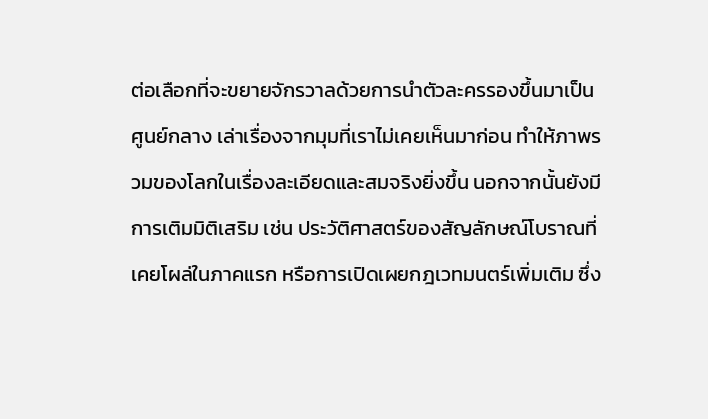ต่อเลือกที่จะขยายจักรวาลด้วยการนำตัวละครรองขึ้นมาเป็นศูนย์กลาง เล่าเรื่องจากมุมที่เราไม่เคยเห็นมาก่อน ทำให้ภาพรวมของโลกในเรื่องละเอียดและสมจริงยิ่งขึ้น นอกจากนั้นยังมีการเติมมิติเสริม เช่น ประวัติศาสตร์ของสัญลักษณ์โบราณที่เคยโผล่ในภาคแรก หรือการเปิดเผยกฎเวทมนตร์เพิ่มเติม ซึ่ง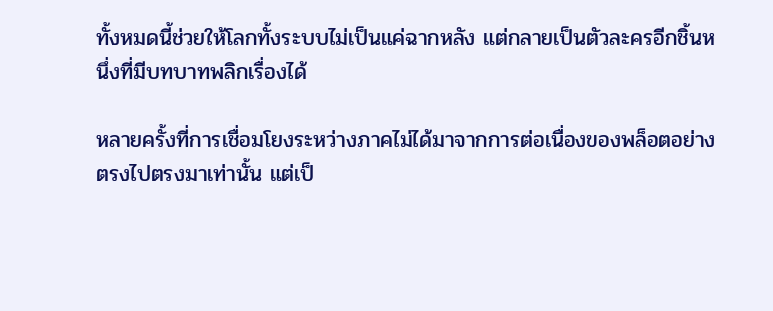ทั้งหมดนี้ช่วยให้โลกทั้งระบบไม่เป็นแค่ฉากหลัง แต่กลายเป็นตัวละครอีกชิ้นหนึ่งที่มีบทบาทพลิกเรื่องได้

หลายครั้งที่การเชื่อมโยงระหว่างภาคไม่ได้มาจากการต่อเนื่องของพล็อตอย่างตรงไปตรงมาเท่านั้น แต่เป็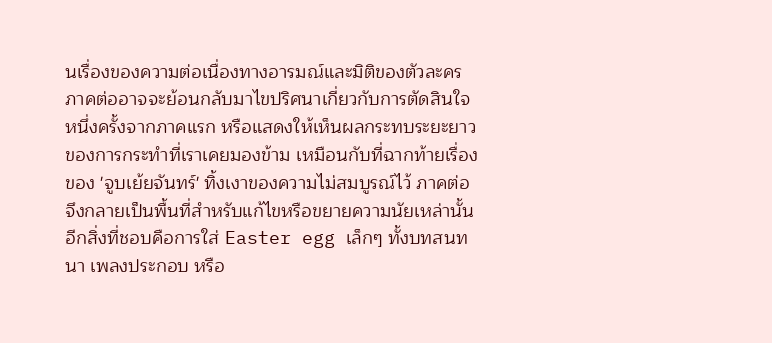นเรื่องของความต่อเนื่องทางอารมณ์และมิติของตัวละคร ภาคต่ออาจจะย้อนกลับมาไขปริศนาเกี่ยวกับการตัดสินใจหนึ่งครั้งจากภาคแรก หรือแสดงให้เห็นผลกระทบระยะยาวของการกระทำที่เราเคยมองข้าม เหมือนกับที่ฉากท้ายเรื่องของ 'จูบเย้ยจันทร์' ทิ้งเงาของความไม่สมบูรณ์ไว้ ภาคต่อจึงกลายเป็นพื้นที่สำหรับแก้ไขหรือขยายความนัยเหล่านั้น อีกสิ่งที่ชอบคือการใส่ Easter egg เล็กๆ ทั้งบทสนทนา เพลงประกอบ หรือ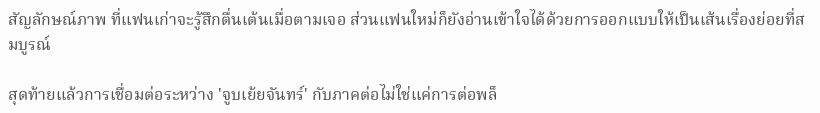สัญลักษณ์ภาพ ที่แฟนเก่าจะรู้สึกตื่นเต้นเมื่อตามเจอ ส่วนแฟนใหม่ก็ยังอ่านเข้าใจได้ด้วยการออกแบบให้เป็นเส้นเรื่องย่อยที่สมบูรณ์

สุดท้ายแล้วการเชื่อมต่อระหว่าง 'จูบเย้ยจันทร์' กับภาคต่อไม่ใช่แค่การต่อพล็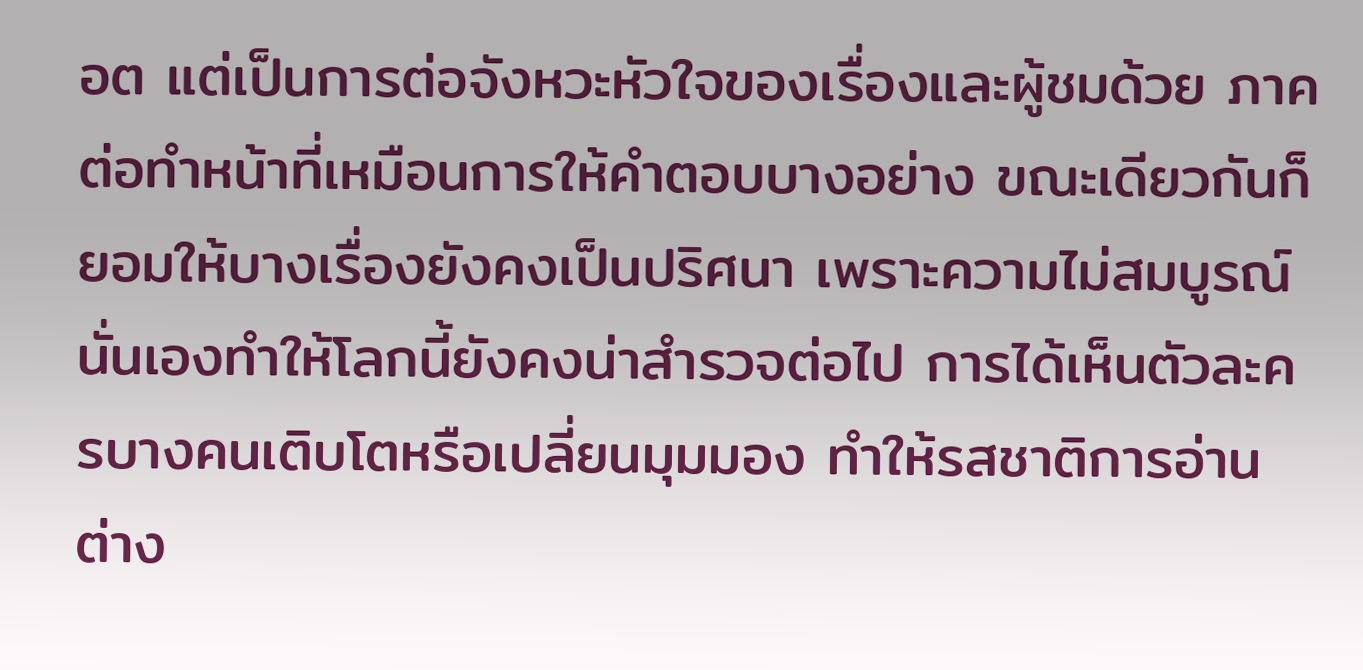อต แต่เป็นการต่อจังหวะหัวใจของเรื่องและผู้ชมด้วย ภาคต่อทำหน้าที่เหมือนการให้คำตอบบางอย่าง ขณะเดียวกันก็ยอมให้บางเรื่องยังคงเป็นปริศนา เพราะความไม่สมบูรณ์นั่นเองทำให้โลกนี้ยังคงน่าสำรวจต่อไป การได้เห็นตัวละครบางคนเติบโตหรือเปลี่ยนมุมมอง ทำให้รสชาติการอ่านต่าง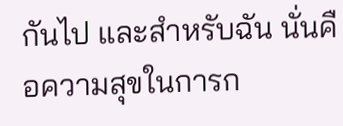กันไป และสำหรับฉัน นั่นคือความสุขในการก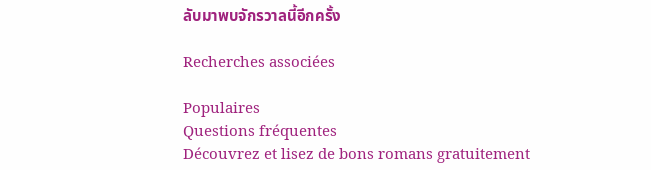ลับมาพบจักรวาลนี้อีกครั้ง

Recherches associées

Populaires
Questions fréquentes
Découvrez et lisez de bons romans gratuitement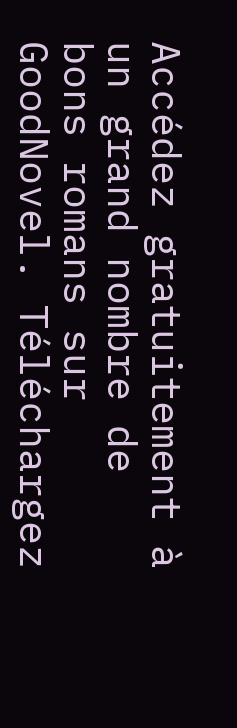Accédez gratuitement à un grand nombre de bons romans sur GoodNovel. Téléchargez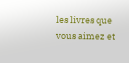les livres que vous aimez et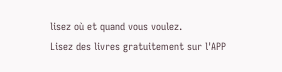lisez où et quand vous voulez.
Lisez des livres gratuitement sur l'APP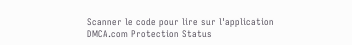Scanner le code pour lire sur l'application
DMCA.com Protection Status